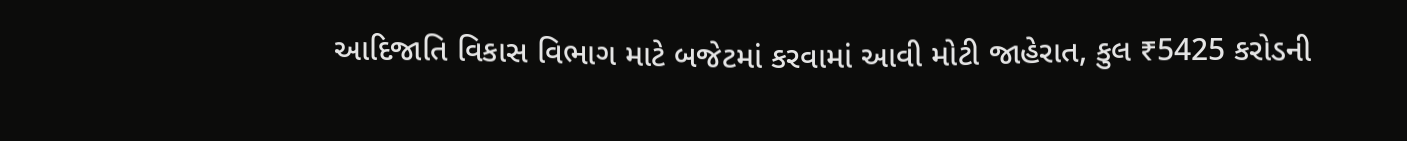આદિજાતિ વિકાસ વિભાગ માટે બજેટમાં કરવામાં આવી મોટી જાહેરાત, કુલ ₹5425 કરોડની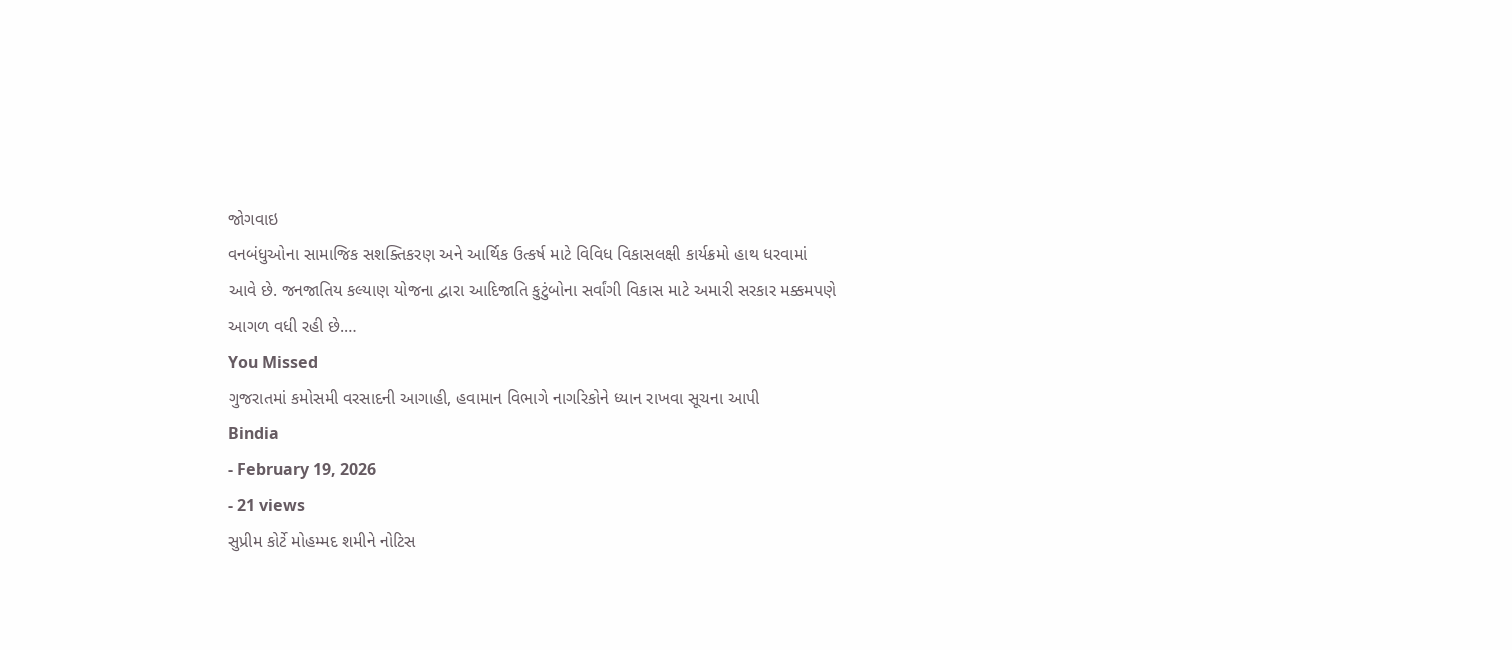જોગવાઇ
વનબંધુઓના સામાજિક સશક્તિકરણ અને આર્થિક ઉત્કર્ષ માટે વિવિધ વિકાસલક્ષી કાર્યક્રમો હાથ ધરવામાં આવે છે. જનજાતિય કલ્યાણ યોજના દ્વારા આદિજાતિ કુટુંબોના સર્વાંગી વિકાસ માટે અમારી સરકાર મક્કમપણે આગળ વધી રહી છે.…
You Missed
ગુજરાતમાં કમોસમી વરસાદની આગાહી, હવામાન વિભાગે નાગરિકોને ધ્યાન રાખવા સૂચના આપી
Bindia
- February 19, 2026
- 21 views
સુપ્રીમ કોર્ટે મોહમ્મદ શમીને નોટિસ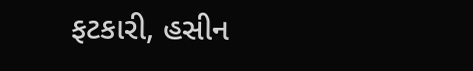ફટકારી, હસીન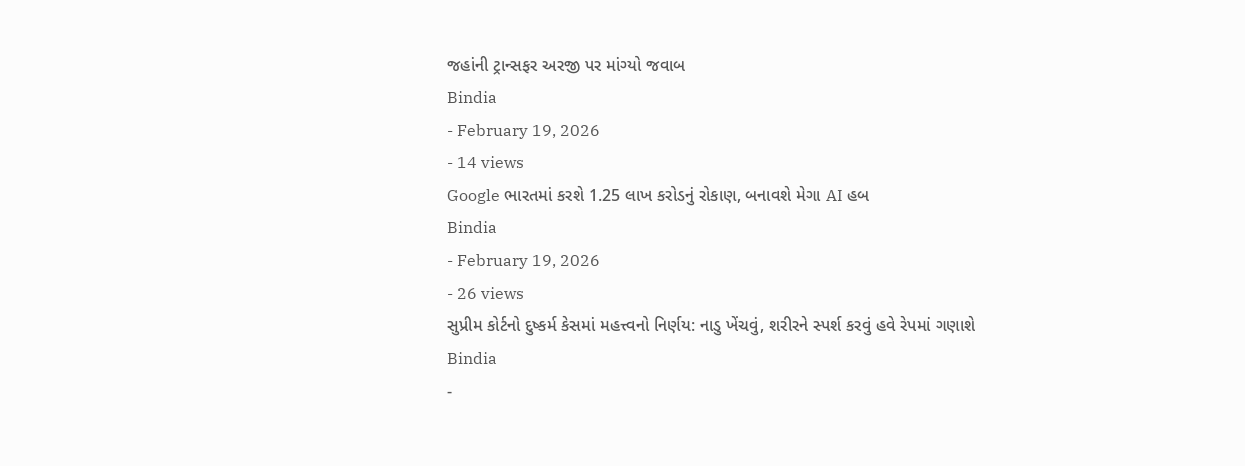જહાંની ટ્રાન્સફર અરજી પર માંગ્યો જવાબ
Bindia
- February 19, 2026
- 14 views
Google ભારતમાં કરશે 1.25 લાખ કરોડનું રોકાણ, બનાવશે મેગા AI હબ
Bindia
- February 19, 2026
- 26 views
સુપ્રીમ કોર્ટનો દુષ્કર્મ કેસમાં મહત્ત્વનો નિર્ણય: નાડુ ખેંચવું, શરીરને સ્પર્શ કરવું હવે રેપમાં ગણાશે
Bindia
-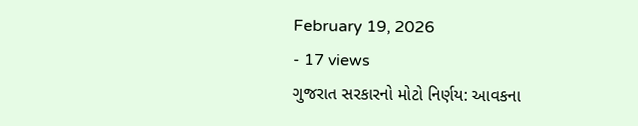February 19, 2026
- 17 views
ગુજરાત સરકારનો મોટો નિર્ણય: આવકના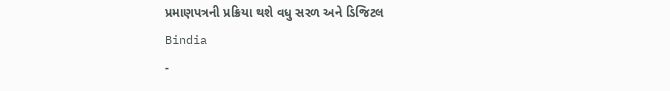પ્રમાણપત્રની પ્રક્રિયા થશે વધુ સરળ અને ડિજિટલ
Bindia
-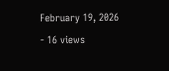February 19, 2026
- 16 views